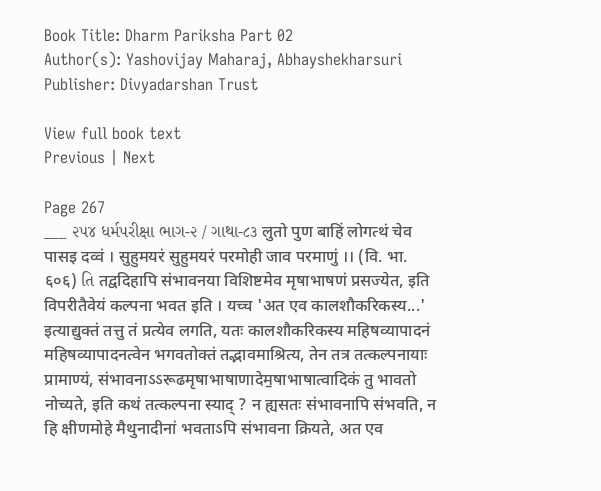Book Title: Dharm Pariksha Part 02
Author(s): Yashovijay Maharaj, Abhayshekharsuri
Publisher: Divyadarshan Trust

View full book text
Previous | Next

Page 267
___ ૨૫૪ ધર્મપરીક્ષા ભાગ-૨ / ગાથા-૮૩ लुतो पुण बाहिं लोगत्थं चेव पासइ दव्वं । सुहुमयरं सुहुमयरं परमोही जाव परमाणुं ।। (वि. भा. ६०६) તિ तद्वदिहापि संभावनया विशिष्टमेव मृषाभाषणं प्रसज्येत, इति विपरीतैवेयं कल्पना भवत इति । यच्च 'अत एव कालशौकरिकस्य...' इत्याद्युक्तं तत्तु तं प्रत्येव लगति, यतः कालशौकरिकस्य महिषव्यापादनं महिषव्यापादनत्वेन भगवतोक्तं तद्भावमाश्रित्य, तेन तत्र तत्कल्पनायाः प्रामाण्यं, संभावनाऽऽरूढमृषाभाषाणादेम॒षाभाषात्वादिकं तु भावतो नोच्यते, इति कथं तत्कल्पना स्याद् ? न ह्यसतः संभावनापि संभवति, न हि क्षीणमोहे मैथुनादीनां भवताऽपि संभावना क्रियते, अत एव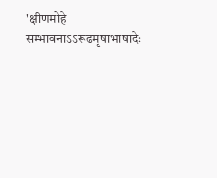'क्षीणमोहे सम्भावनाऽऽरूढमृषाभाषादेः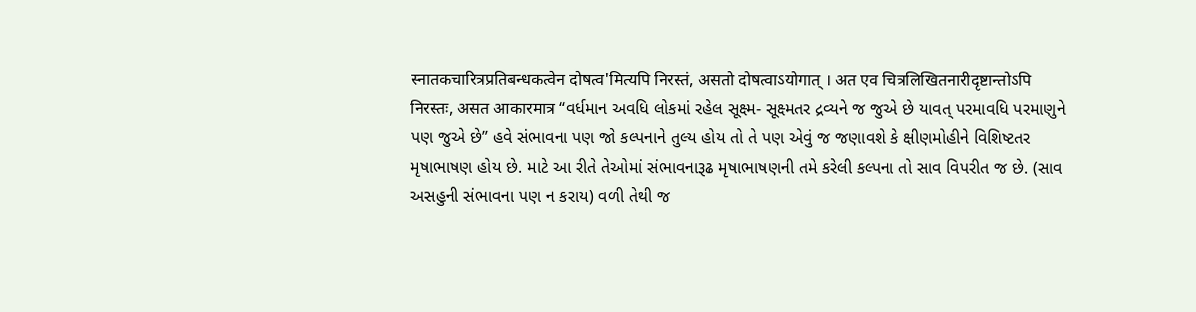स्नातकचारित्रप्रतिबन्धकत्वेन दोषत्व'मित्यपि निरस्तं, असतो दोषत्वाऽयोगात् । अत एव चित्रलिखितनारीदृष्टान्तोऽपि निरस्तः, असत आकारमात्र “વર્ધમાન અવધિ લોકમાં રહેલ સૂક્ષ્મ- સૂક્ષ્મતર દ્રવ્યને જ જુએ છે યાવત્ પરમાવધિ પરમાણુને પણ જુએ છે” હવે સંભાવના પણ જો કલ્પનાને તુલ્ય હોય તો તે પણ એવું જ જણાવશે કે ક્ષીણમોહીને વિશિષ્ટતર મૃષાભાષણ હોય છે. માટે આ રીતે તેઓમાં સંભાવનારૂઢ મૃષાભાષણની તમે કરેલી કલ્પના તો સાવ વિપરીત જ છે. (સાવ અસહુની સંભાવના પણ ન કરાય) વળી તેથી જ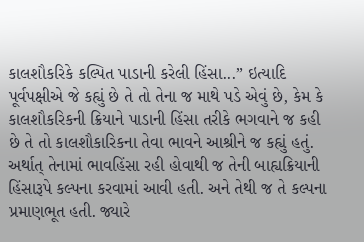કાલશૌકરિકે કલ્પિત પાડાની કરેલી હિંસા...” ઇત્યાદિ પૂર્વપક્ષીએ જે કહ્યું છે તે તો તેના જ માથે પડે એવું છે, કેમ કે કાલશૌકરિકની ક્રિયાને પાડાની હિંસા તરીકે ભગવાને જ કહી છે તે તો કાલશૌકારિકના તેવા ભાવને આશ્રીને જ કહ્યું હતું. અર્થાત્ તેનામાં ભાવહિંસા રહી હોવાથી જ તેની બાહ્યક્રિયાની હિંસારૂપે કલ્પના કરવામાં આવી હતી. અને તેથી જ તે કલ્પના પ્રમાણભૂત હતી. જ્યારે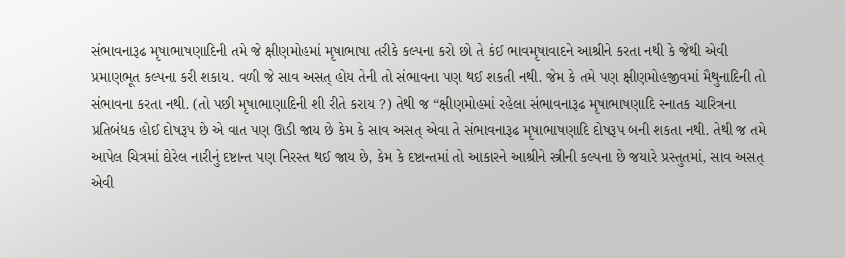સંભાવનારૂઢ મૃષાભાષણાદિની તમે જે ક્ષીણમોહમાં મૃષાભાષા તરીકે કલ્પના કરો છો તે કંઈ ભાવમૃષાવાદને આશ્રીને કરતા નથી કે જેથી એવી પ્રમાણભૂત કલ્પના કરી શકાય. વળી જે સાવ અસત્ હોય તેની તો સંભાવના પણ થઈ શકતી નથી. જેમ કે તમે પણ ક્ષીણમોહજીવમાં મૈથુનાદિની તો સંભાવના કરતા નથી. (તો પછી મૃષાભાણાદિની શી રીતે કરાય ?) તેથી જ “ક્ષીણમોહમાં રહેલા સંભાવનારૂઢ મૃષાભાષણાદિ સ્નાતક ચારિત્રના પ્રતિબંધક હોઈ દોષરૂપ છે એ વાત પણ ઊડી જાય છે કેમ કે સાવ અસત્ એવા તે સંભાવનારૂઢ મૃષાભાષણાદિ દોષરૂપ બની શકતા નથી. તેથી જ તમે આપેલ ચિત્રમાં દોરેલ નારીનું દષ્ટાન્ત પણ નિરસ્ત થઈ જાય છે, કેમ કે દષ્ટાન્તમાં તો આકારને આશ્રીને સ્ત્રીની કલ્પના છે જયારે પ્રસ્તુતમાં, સાવ અસત્ એવી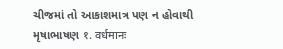ચીજમાં તો આકાશમાત્ર પણ ન હોવાથી મૃષાભાષણ १. वर्धमानः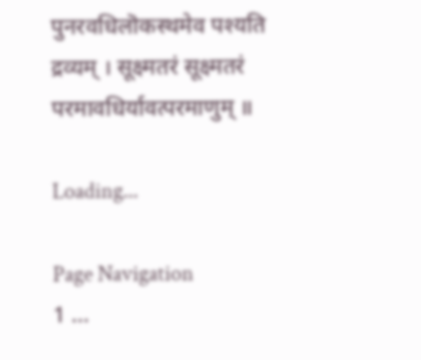पुनरवधिलॊकस्थमेव पश्यति द्रव्यम् । सूक्ष्मतरं सूक्ष्मतरं परमावधिर्यावत्परमाणुम् ॥

Loading...

Page Navigation
1 ...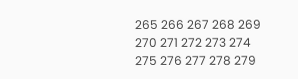265 266 267 268 269 270 271 272 273 274 275 276 277 278 279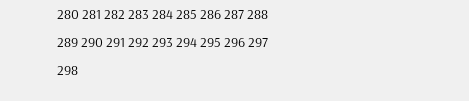280 281 282 283 284 285 286 287 288 289 290 291 292 293 294 295 296 297 298